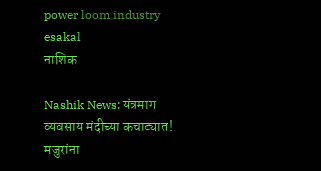power loom industry esakal
नाशिक

Nashik News: यंत्रमाग व्यवसाय मंदीच्या कचाट्यात! मजुरांना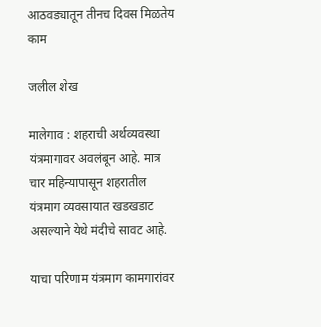आठवड्यातून तीनच दिवस मिळतेय काम

जलील शेख

मालेगाव : शहराची अर्थव्यवस्था यंत्रमागावर अवलंबून आहे. मात्र चार महिन्यापासून शहरातील यंत्रमाग व्यवसायात खडखडाट असल्याने येथे मंदीचे सावट आहे.

याचा परिणाम यंत्रमाग कामगारांवर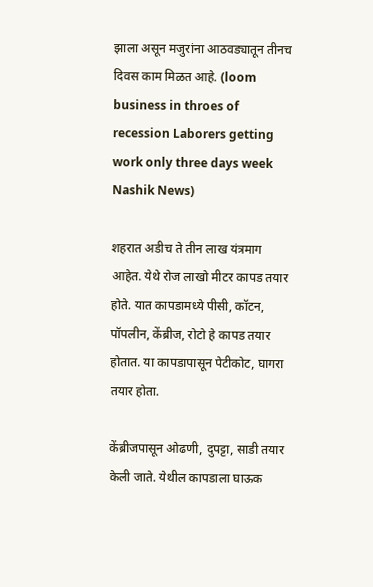झाला असून मजुरांना आठवड्यातून तीनच दिवस काम मिळत आहे. (loom business in throes of recession Laborers getting work only three days week Nashik News)

शहरात अडीच ते तीन लाख यंत्रमाग आहेत. येथे रोज लाखो मीटर कापड तयार होते. यात कापडामध्ये पीसी, कॉटन, पॉपलीन, केंब्रीज, रोटो हे कापड तयार होतात. या कापडापासून पेटीकोट, घागरा तयार होता.

केंब्रीजपासून ओढणी, दुपट्टा, साडी तयार केली जाते. येथील कापडाला घाऊक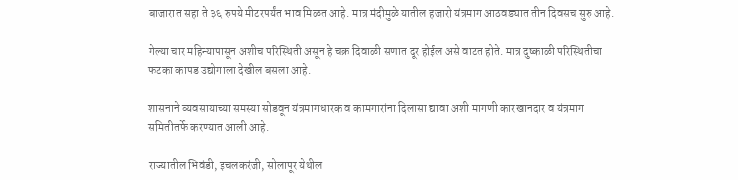बाजारात सहा ते ३६ रुपये मीटरपर्यंत भाव मिळत आहे. मात्र मंदीमुळे यातील हजारो यंत्रमाग आठवड्यात तीन दिवसच सुरु आहे.

गेल्या चार महिन्यापासून अशीच परिस्थिती असून हे चक्र दिवाळी सणात दूर होईल असे वाटत होते. मात्र दुष्काळी परिस्थितीचा फटका कापड उद्योगाला देखील बसला आहे.

शासनाने व्यवसायाच्या समस्या सोडवून यंत्रमागधारक व कामगारांना दिलासा द्यावा अशी मागणी कारखानदार व यंत्रमाग समितीतर्फे करण्यात आली आहे.

राज्यातील भिवंडी, इचलकरंजी, सोलापूर येथील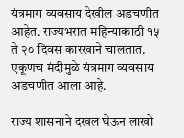यंत्रमाग व्यवसाय देखील अडचणीत आहेत. राज्यभरात महिन्याकाठी १५ ते २० दिवस कारखाने चालतात. एकूणच मंदीमुळे यंत्रमाग व्यवसाय अडचणीत आला आहे.

राज्य शासनाने दखल घेऊन लाखो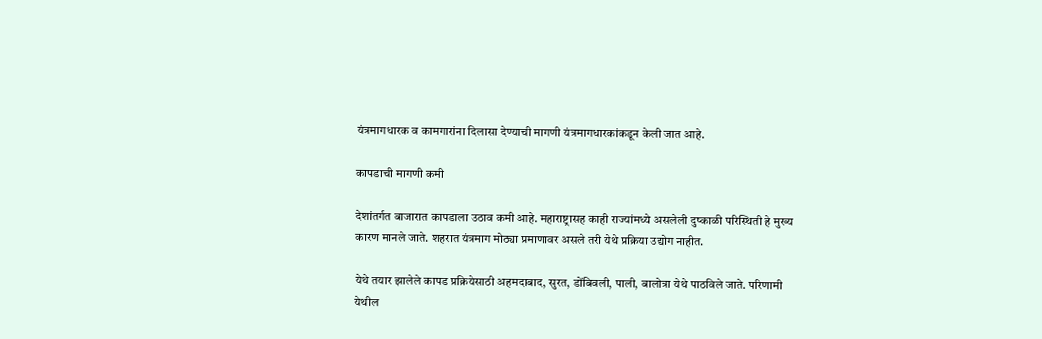यंत्रमागधारक व कामगारांना दिलासा देण्याची मागणी यंत्रमागधारकांकडून केली जात आहे.

कापडाची मागणी कमी

देशांतर्गत बाजारात कापडाला उठाव कमी आहे. महाराष्ट्रासह काही राज्यांमध्ये असलेली दुष्काळी परिस्थिती हे मुख्य कारण मानले जाते. शहरात यंत्रमाग मोठ्या प्रमाणावर असले तरी येथे प्रक्रिया उद्योग नाहीत.

येथे तयार झालेले कापड प्रक्रियेसाठी अहमदाबाद, सुरत, डोंबिवली, पाली, बालोत्रा येथे पाठविले जाते. परिणामी येथील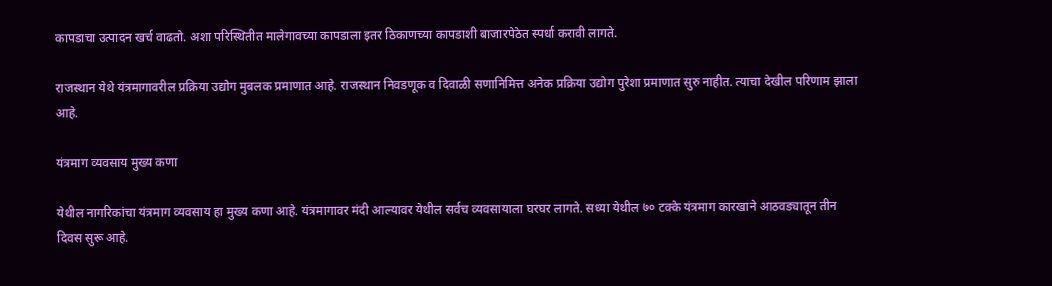कापडाचा उत्पादन खर्च वाढतो. अशा परिस्थितीत मालेगावच्या कापडाला इतर ठिकाणच्या कापडाशी बाजारपेठेत स्पर्धा करावी लागते.

राजस्थान येथे यंत्रमागावरील प्रक्रिया उद्योग मुबलक प्रमाणात आहे. राजस्थान निवडणूक व दिवाळी सणानिमित्त अनेक प्रक्रिया उद्योग पुरेशा प्रमाणात सुरु नाहीत. त्याचा देखील परिणाम झाला आहे.

यंत्रमाग व्यवसाय मुख्य कणा

येथील नागरिकांचा यंत्रमाग व्यवसाय हा मुख्य कणा आहे. यंत्रमागावर मंदी आल्यावर येथील सर्वच व्यवसायाला घरघर लागते. सध्या येथील ७० टक्के यंत्रमाग कारखाने आठवड्यातून तीन दिवस सुरू आहे.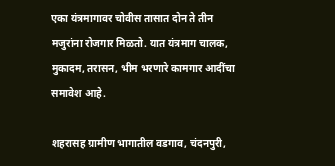एका यंत्रमागावर चोवीस तासात दोन ते तीन मजुरांना रोजगार मिळतो. यात यंत्रमाग चालक, मुकादम, तरासन, भीम भरणारे कामगार आदींचा समावेश आहे.

शहरासह ग्रामीण भागातील वडगाव, चंदनपुरी,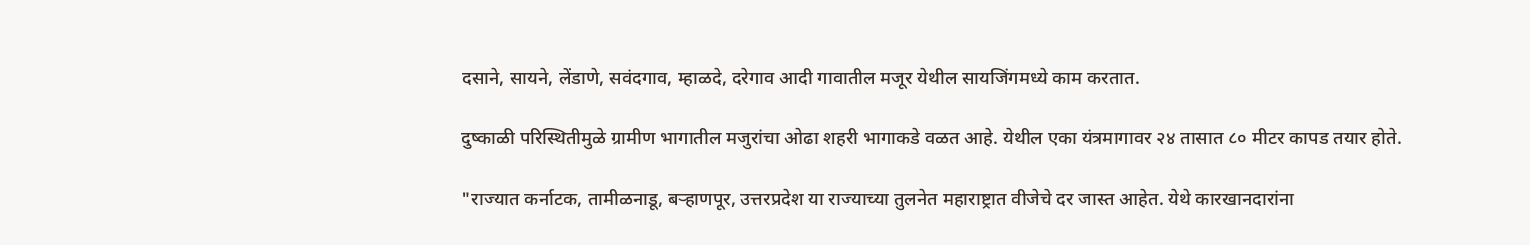दसाने, सायने, लेंडाणे, सवंदगाव, म्हाळदे, दरेगाव आदी गावातील मजूर येथील सायजिंगमध्ये काम करतात.

दुष्काळी परिस्थितीमुळे ग्रामीण भागातील मजुरांचा ओढा शहरी भागाकडे वळत आहे. येथील एका यंत्रमागावर २४ तासात ८० मीटर कापड तयार होते.

"राज्यात कर्नाटक, तामीळनाडू, बऱ्हाणपूर, उत्तरप्रदेश या राज्याच्या तुलनेत महाराष्ट्रात वीजेचे दर जास्त आहेत. येथे कारखानदारांना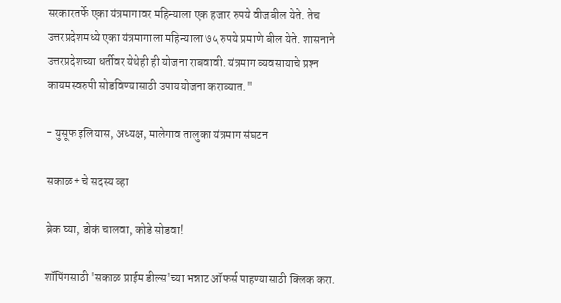सरकारतर्फे एका यंत्रमागावर महिन्याला एक हजार रुपये वीजबील येते. तेच उत्तरप्रदेशमध्ये एका यंत्रमागाला महिन्याला ७५ रुपये प्रमाणे बील येते. शासनाने उत्तरप्रदेशच्या धर्तीवर येथेही ही योजना राबवावी. यंत्रमाग व्यवसायाचे प्रश्‍न कायमस्वरुपी सोडविण्यासाठी उपाययोजना कराव्यात."

- युसूफ इलियास, अध्यक्ष, मालेगाव तालुका यंत्रमाग संघटन

सकाळ+ चे सदस्य व्हा

ब्रेक घ्या, डोकं चालवा, कोडे सोडवा!

शॉपिंगसाठी 'सकाळ प्राईम डील्स'च्या भन्नाट ऑफर्स पाहण्यासाठी क्लिक करा.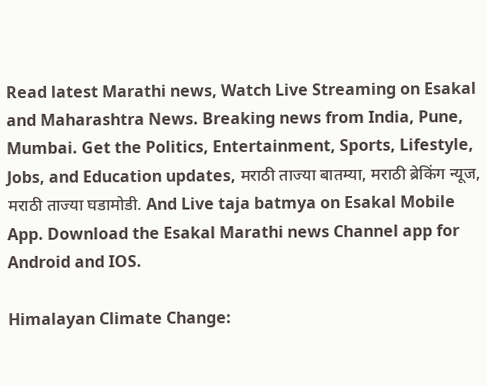Read latest Marathi news, Watch Live Streaming on Esakal and Maharashtra News. Breaking news from India, Pune, Mumbai. Get the Politics, Entertainment, Sports, Lifestyle, Jobs, and Education updates, मराठी ताज्या बातम्या, मराठी ब्रेकिंग न्यूज, मराठी ताज्या घडामोडी. And Live taja batmya on Esakal Mobile App. Download the Esakal Marathi news Channel app for Android and IOS.

Himalayan Climate Change: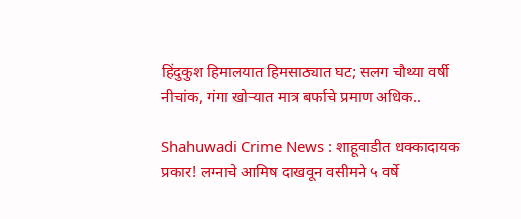हिंदुकुश हिमालयात हिमसाठ्यात घट; सलग चौथ्या वर्षी नीचांक, गंगा खोऱ्यात मात्र बर्फाचे प्रमाण अधिक..

Shahuwadi Crime News : शाहूवाडीत धक्कादायक प्रकार! लग्नाचे आमिष दाखवून वसीमने ५ वर्षे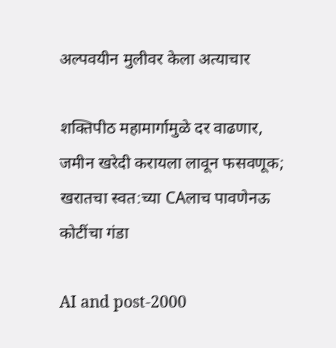अल्पवयीन मुलीवर केला अत्याचार

शक्तिपीठ महामार्गामुळे दर वाढणार, जमीन खरेदी करायला लावून फसवणूक; खरातचा स्वत:च्या CAलाच पावणेनऊ कोटींचा गंडा

AI and post‑2000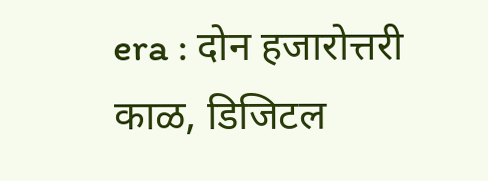era : दोन हजारोत्तरी काळ, डिजिटल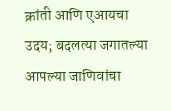क्रांती आणि एआयचा उदय; बदलत्या जगातल्या आपल्या जाणिवांचा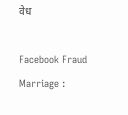वेध

Facebook Fraud Marriage :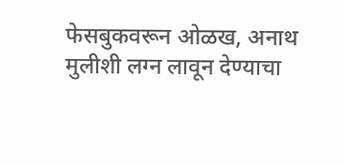फेसबुकवरून ओळख, अनाथ मुलीशी लग्न लावून देण्याचा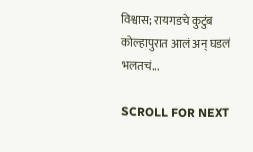विश्वास; रायगडचे कुटुंब कोल्हापुरात आलं अन् घडलं भलतचं...

SCROLL FOR NEXT